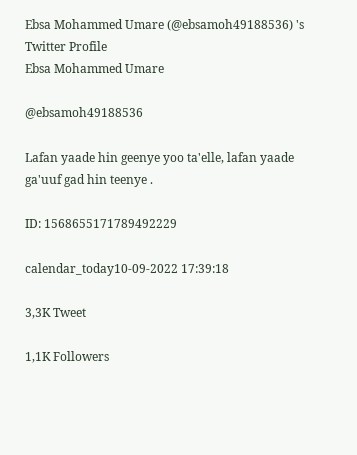Ebsa Mohammed Umare (@ebsamoh49188536) 's Twitter Profile
Ebsa Mohammed Umare

@ebsamoh49188536

Lafan yaade hin geenye yoo ta'elle, lafan yaade ga'uuf gad hin teenye .

ID: 1568655171789492229

calendar_today10-09-2022 17:39:18

3,3K Tweet

1,1K Followers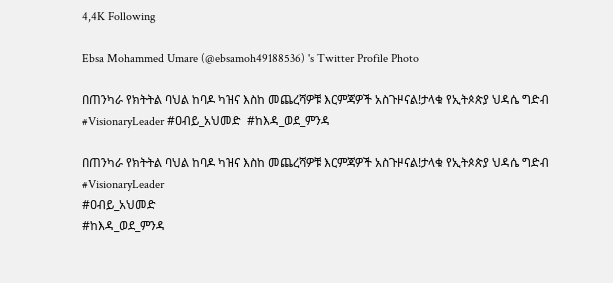4,4K Following

Ebsa Mohammed Umare (@ebsamoh49188536) 's Twitter Profile Photo

በጠንካራ የክትትል ባህል ከባዶ ካዝና እስከ መጨረሻዎቹ እርምጃዎች አስጉዞናል!ታላቁ የኢትጶጵያ ህዳሴ ግድብ #VisionaryLeader #ዐብይ_አህመድ  #ከእዳ_ወደ_ምንዳ

በጠንካራ የክትትል ባህል ከባዶ ካዝና እስከ መጨረሻዎቹ እርምጃዎች አስጉዞናል!ታላቁ የኢትጶጵያ ህዳሴ ግድብ
#VisionaryLeader
#ዐብይ_አህመድ
#ከእዳ_ወደ_ምንዳ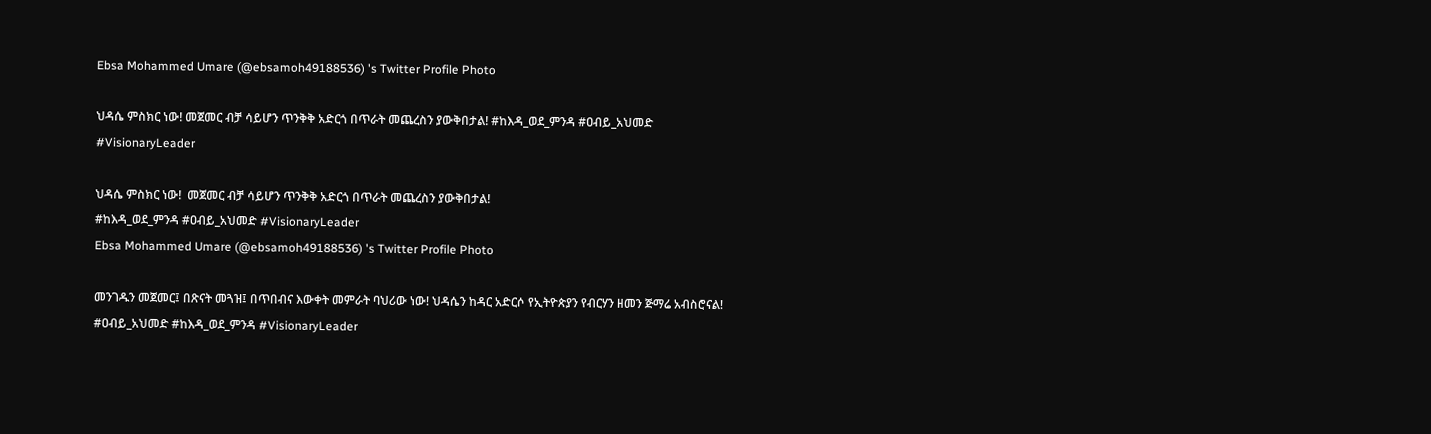Ebsa Mohammed Umare (@ebsamoh49188536) 's Twitter Profile Photo

ህዳሴ ምስክር ነው! መጀመር ብቻ ሳይሆን ጥንቅቅ አድርጎ በጥራት መጨረስን ያውቅበታል! #ከእዳ_ወደ_ምንዳ #ዐብይ_አህመድ #VisionaryLeader

ህዳሴ ምስክር ነው!  መጀመር ብቻ ሳይሆን ጥንቅቅ አድርጎ በጥራት መጨረስን ያውቅበታል!
#ከእዳ_ወደ_ምንዳ #ዐብይ_አህመድ #VisionaryLeader
Ebsa Mohammed Umare (@ebsamoh49188536) 's Twitter Profile Photo

መንገዱን መጀመር፤ በጽናት መጓዝ፤ በጥበብና እውቀት መምራት ባህሪው ነው! ህዳሴን ከዳር አድርሶ የኢትዮጵያን የብርሃን ዘመን ጅማሬ አብስሮናል! #ዐብይ_አህመድ #ከእዳ_ወደ_ምንዳ #VisionaryLeader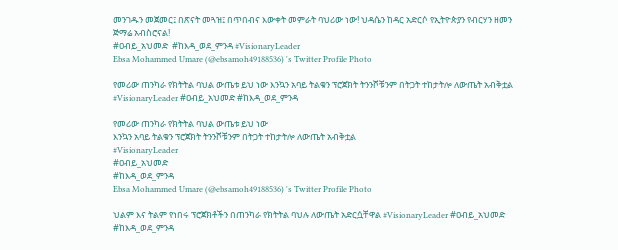መንገዱን መጀመር፤ በጽናት መጓዝ፤ በጥበብና እውቀት መምራት ባህሪው ነው! ህዳሴን ከዳር አድርሶ የኢትዮጵያን የብርሃን ዘመን ጅማሬ አብስሮናል!
#ዐብይ_አህመድ  #ከእዳ_ወደ_ምንዳ #VisionaryLeader
Ebsa Mohammed Umare (@ebsamoh49188536) 's Twitter Profile Photo

የመሪው ጠንካራ የክትትል ባህል ውጤቱ ይህ ነው እንኳን አባይ ትልቁን ፕሮጀክት ትንንሾቹንም በትጋት ተከታትሎ ለውጤት አብቅቷል #VisionaryLeader #ዐብይ_አህመድ #ከእዳ_ወደ_ምንዳ

የመሪው ጠንካራ የክትትል ባህል ውጤቱ ይህ ነው
እንኳን አባይ ትልቁን ፕሮጀክት ትንንሾቹንም በትጋት ተከታትሎ ለውጤት አብቅቷል
#VisionaryLeader
#ዐብይ_አህመድ
#ከእዳ_ወደ_ምንዳ
Ebsa Mohammed Umare (@ebsamoh49188536) 's Twitter Profile Photo

ህልም እና ትልም የነበሩ ፕሮጀክቶችን በጠንካራ የክትትል ባህሉ ለውጤት አድርሷቸዋል #VisionaryLeader #ዐብይ_አህመድ #ከእዳ_ወደ_ምንዳ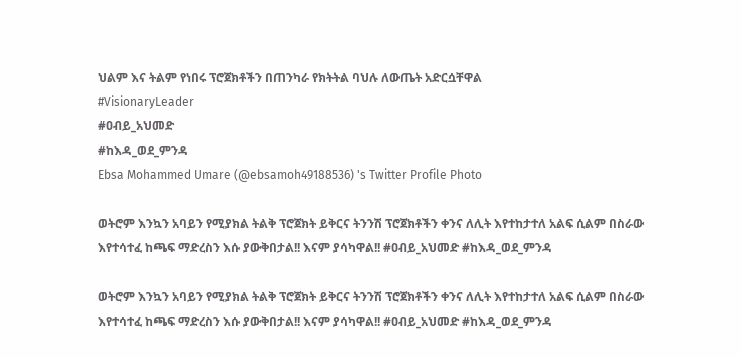ህልም እና ትልም የነበሩ ፕሮጀክቶችን በጠንካራ የክትትል ባህሉ ለውጤት አድርሷቸዋል
#VisionaryLeader
#ዐብይ_አህመድ
#ከእዳ_ወደ_ምንዳ
Ebsa Mohammed Umare (@ebsamoh49188536) 's Twitter Profile Photo

ወትሮም እንኳን አባይን የሚያክል ትልቅ ፕሮጀክት ይቅርና ትንንሽ ፕሮጀክቶችን ቀንና ለሊት እየተከታተለ አልፍ ሲልም በስራው እየተሳተፈ ከጫፍ ማድረስን እሱ ያውቅበታል!! እናም ያሳካዋል!! #ዐብይ_አህመድ #ከእዳ_ወደ_ምንዳ

ወትሮም እንኳን አባይን የሚያክል ትልቅ ፕሮጀክት ይቅርና ትንንሽ ፕሮጀክቶችን ቀንና ለሊት እየተከታተለ አልፍ ሲልም በስራው እየተሳተፈ ከጫፍ ማድረስን እሱ ያውቅበታል!! እናም ያሳካዋል!! #ዐብይ_አህመድ #ከእዳ_ወደ_ምንዳ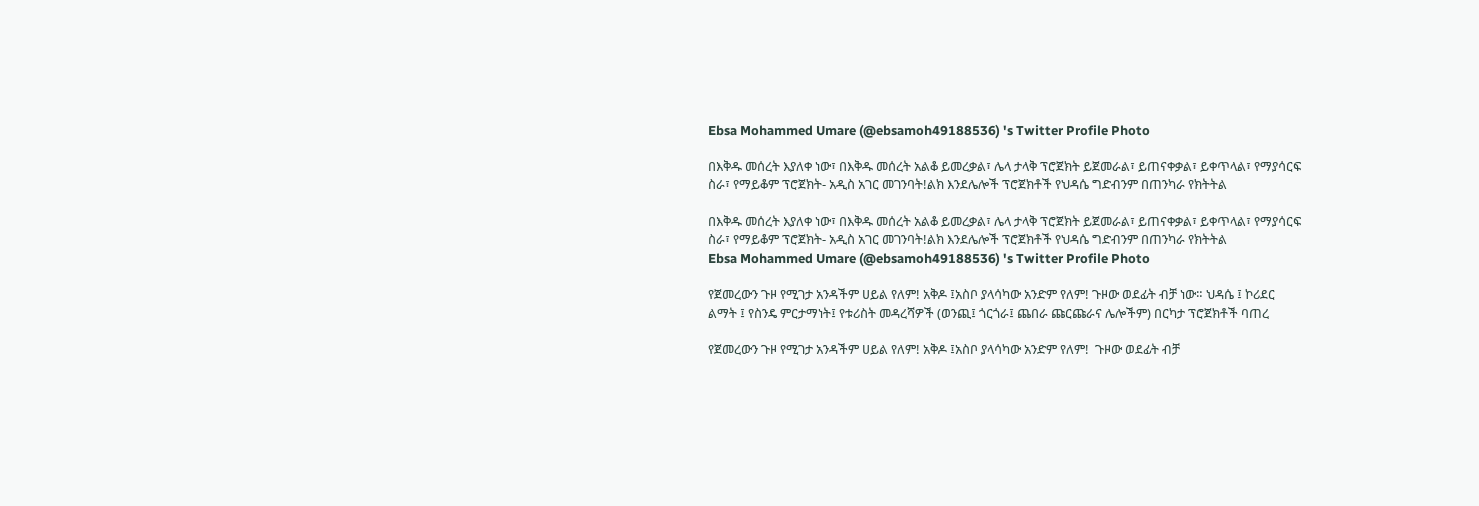Ebsa Mohammed Umare (@ebsamoh49188536) 's Twitter Profile Photo

በእቅዱ መሰረት እያለቀ ነው፣ በእቅዱ መሰረት አልቆ ይመረቃል፣ ሌላ ታላቅ ፕሮጀክት ይጀመራል፣ ይጠናቀቃል፣ ይቀጥላል፣ የማያሳርፍ ስራ፣ የማይቆም ፕሮጀክት- አዲስ አገር መገንባት!ልክ እንደሌሎች ፕሮጀክቶች የህዳሴ ግድብንም በጠንካራ የክትትል

በእቅዱ መሰረት እያለቀ ነው፣ በእቅዱ መሰረት አልቆ ይመረቃል፣ ሌላ ታላቅ ፕሮጀክት ይጀመራል፣ ይጠናቀቃል፣ ይቀጥላል፣ የማያሳርፍ ስራ፣ የማይቆም ፕሮጀክት- አዲስ አገር መገንባት!ልክ እንደሌሎች ፕሮጀክቶች የህዳሴ ግድብንም በጠንካራ የክትትል
Ebsa Mohammed Umare (@ebsamoh49188536) 's Twitter Profile Photo

የጀመረውን ጉዞ የሚገታ አንዳችም ሀይል የለም! አቅዶ ፤አስቦ ያላሳካው አንድም የለም! ጉዞው ወደፊት ብቻ ነው። ህዳሴ ፤ ኮሪደር ልማት ፤ የስንዴ ምርታማነት፤ የቱሪስት መዳረሻዎች (ወንጪ፤ ጎርጎራ፤ ጨበራ ጩርጩራና ሌሎችም) በርካታ ፕሮጀክቶች ባጠረ

የጀመረውን ጉዞ የሚገታ አንዳችም ሀይል የለም! አቅዶ ፤አስቦ ያላሳካው አንድም የለም!  ጉዞው ወደፊት ብቻ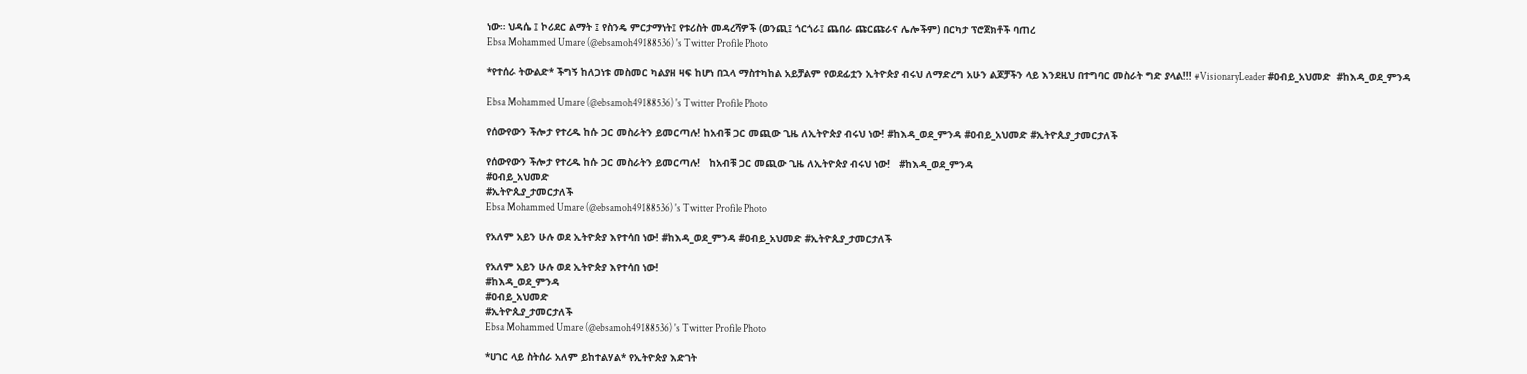ነው። ህዳሴ ፤ ኮሪደር ልማት ፤ የስንዴ ምርታማነት፤ የቱሪስት መዳረሻዎች (ወንጪ፤ ጎርጎራ፤ ጨበራ ጩርጩራና ሌሎችም) በርካታ ፕሮጀክቶች ባጠረ
Ebsa Mohammed Umare (@ebsamoh49188536) 's Twitter Profile Photo

*የተሰራ ትውልድ* ችግኝ ከለጋነቱ መስመር ካልያዘ ዛፍ ከሆነ በኋላ ማስተካከል አይቻልም የወደፊቷን ኢትዮጵያ ብሩህ ለማድረግ አሁን ልጆቻችን ላይ እንደዚህ በተግባር መስራት ግድ ያላል!!! #VisionaryLeader #ዐብይ_አህመድ  #ከእዳ_ወደ_ምንዳ

Ebsa Mohammed Umare (@ebsamoh49188536) 's Twitter Profile Photo

የሰውየውን ችሎታ የተረዱ ከሱ ጋር መስራትን ይመርጣሉ! ከአብቹ ጋር መጪው ጊዜ ለኢትዮጵያ ብሩህ ነው! #ከእዳ_ወደ_ምንዳ #ዐብይ_አህመድ #ኢትዮጲያ_ታመርታለች

የሰውየውን ችሎታ የተረዱ ከሱ ጋር መስራትን ይመርጣሉ!   ከአብቹ ጋር መጪው ጊዜ ለኢትዮጵያ ብሩህ ነው!   #ከእዳ_ወደ_ምንዳ
#ዐብይ_አህመድ
#ኢትዮጲያ_ታመርታለች
Ebsa Mohammed Umare (@ebsamoh49188536) 's Twitter Profile Photo

የአለም አይን ሁሉ ወደ ኢትዮጵያ እየተሳበ ነው! #ከእዳ_ወደ_ምንዳ #ዐብይ_አህመድ #ኢትዮጲያ_ታመርታለች

የአለም አይን ሁሉ ወደ ኢትዮጵያ እየተሳበ ነው!
#ከእዳ_ወደ_ምንዳ
#ዐብይ_አህመድ
#ኢትዮጲያ_ታመርታለች
Ebsa Mohammed Umare (@ebsamoh49188536) 's Twitter Profile Photo

*ሀገር ላይ ስትሰራ አለም ይከተልሃል* የኢትዮጵያ እድገት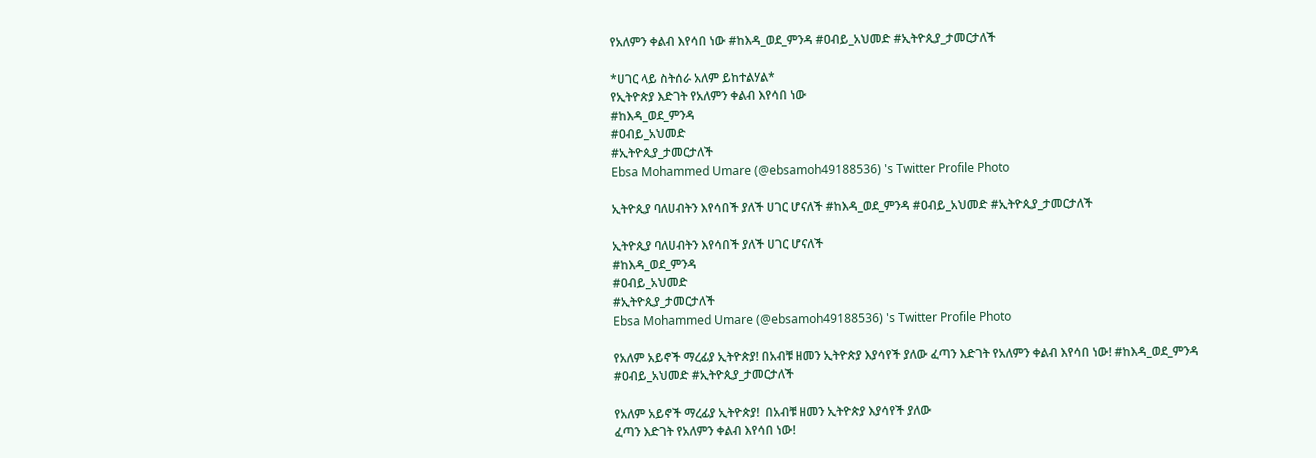የአለምን ቀልብ እየሳበ ነው #ከእዳ_ወደ_ምንዳ #ዐብይ_አህመድ #ኢትዮጲያ_ታመርታለች

*ሀገር ላይ ስትሰራ አለም ይከተልሃል*
የኢትዮጵያ እድገት የአለምን ቀልብ እየሳበ ነው
#ከእዳ_ወደ_ምንዳ
#ዐብይ_አህመድ
#ኢትዮጲያ_ታመርታለች
Ebsa Mohammed Umare (@ebsamoh49188536) 's Twitter Profile Photo

ኢትዮጲያ ባለሀብትን እየሳበች ያለች ሀገር ሆናለች #ከእዳ_ወደ_ምንዳ #ዐብይ_አህመድ #ኢትዮጲያ_ታመርታለች

ኢትዮጲያ ባለሀብትን እየሳበች ያለች ሀገር ሆናለች
#ከእዳ_ወደ_ምንዳ
#ዐብይ_አህመድ
#ኢትዮጲያ_ታመርታለች
Ebsa Mohammed Umare (@ebsamoh49188536) 's Twitter Profile Photo

የአለም አይኖች ማረፊያ ኢትዮጵያ! በአብቹ ዘመን ኢትዮጵያ እያሳየች ያለው ፈጣን እድገት የአለምን ቀልብ እየሳበ ነው! #ከእዳ_ወደ_ምንዳ #ዐብይ_አህመድ #ኢትዮጲያ_ታመርታለች

የአለም አይኖች ማረፊያ ኢትዮጵያ!  በአብቹ ዘመን ኢትዮጵያ እያሳየች ያለው
ፈጣን እድገት የአለምን ቀልብ እየሳበ ነው!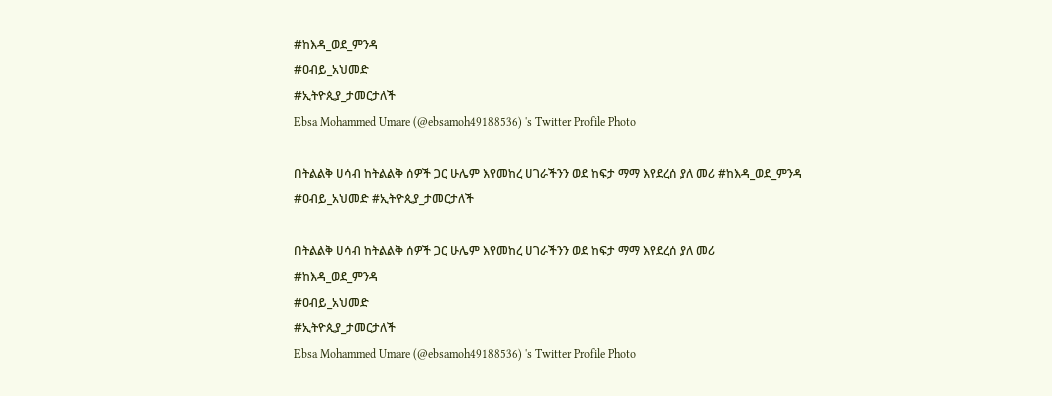#ከእዳ_ወደ_ምንዳ
#ዐብይ_አህመድ
#ኢትዮጲያ_ታመርታለች
Ebsa Mohammed Umare (@ebsamoh49188536) 's Twitter Profile Photo

በትልልቅ ሀሳብ ከትልልቅ ሰዎች ጋር ሁሌም እየመከረ ሀገራችንን ወደ ከፍታ ማማ እየደረሰ ያለ መሪ #ከእዳ_ወደ_ምንዳ #ዐብይ_አህመድ #ኢትዮጲያ_ታመርታለች

በትልልቅ ሀሳብ ከትልልቅ ሰዎች ጋር ሁሌም እየመከረ ሀገራችንን ወደ ከፍታ ማማ እየደረሰ ያለ መሪ
#ከእዳ_ወደ_ምንዳ
#ዐብይ_አህመድ
#ኢትዮጲያ_ታመርታለች
Ebsa Mohammed Umare (@ebsamoh49188536) 's Twitter Profile Photo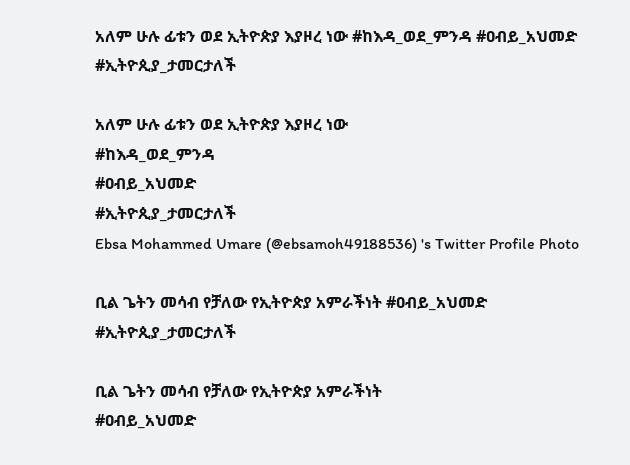አለም ሁሉ ፊቱን ወደ ኢትዮጵያ እያዞረ ነው #ከእዳ_ወደ_ምንዳ #ዐብይ_አህመድ #ኢትዮጲያ_ታመርታለች

አለም ሁሉ ፊቱን ወደ ኢትዮጵያ እያዞረ ነው
#ከእዳ_ወደ_ምንዳ
#ዐብይ_አህመድ
#ኢትዮጲያ_ታመርታለች
Ebsa Mohammed Umare (@ebsamoh49188536) 's Twitter Profile Photo

ቢል ጌትን መሳብ የቻለው የኢትዮጵያ አምራችነት #ዐብይ_አህመድ #ኢትዮጲያ_ታመርታለች

ቢል ጌትን መሳብ የቻለው የኢትዮጵያ አምራችነት
#ዐብይ_አህመድ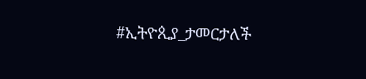#ኢትዮጲያ_ታመርታለች